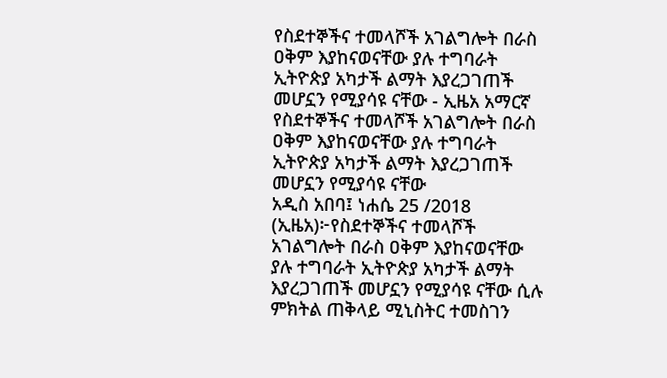የስደተኞችና ተመላሾች አገልግሎት በራስ ዐቅም እያከናወናቸው ያሉ ተግባራት ኢትዮጵያ አካታች ልማት እያረጋገጠች መሆኗን የሚያሳዩ ናቸው - ኢዜአ አማርኛ
የስደተኞችና ተመላሾች አገልግሎት በራስ ዐቅም እያከናወናቸው ያሉ ተግባራት ኢትዮጵያ አካታች ልማት እያረጋገጠች መሆኗን የሚያሳዩ ናቸው
አዲስ አበባ፤ ነሐሴ 25 /2018 (ኢዜአ)፦የስደተኞችና ተመላሾች አገልግሎት በራስ ዐቅም እያከናወናቸው ያሉ ተግባራት ኢትዮጵያ አካታች ልማት እያረጋገጠች መሆኗን የሚያሳዩ ናቸው ሲሉ ምክትል ጠቅላይ ሚኒስትር ተመስገን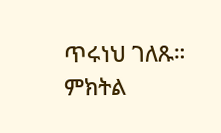ጥሩነህ ገለጹ።
ምክትል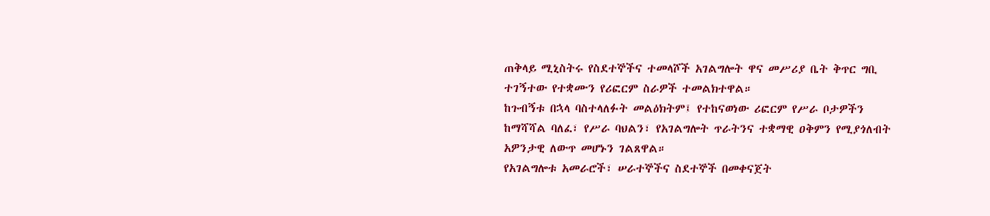ጠቅላይ ሚኒስትሩ የስደተኞችና ተመላሾች አገልግሎት ዋና መሥሪያ ቤት ቅጥር ግቢ ተገኝተው የተቋሙን የሪፎርም ስራዎች ተመልክተዋል።
ከጉብኝቱ በኋላ ባስተላለፉት መልዕክትም፤ የተከናወነው ሪፎርም የሥራ ቦታዎችን ከማሻሻል ባለፈ፣ የሥራ ባህልን፣ የአገልግሎት ጥራትንና ተቋማዊ ዐቅምን የሚያጎለብት አዎንታዊ ለውጥ መሆኑን ገልጸዋል።
የአገልግሎቱ አመራሮች፣ ሠራተኞችና ስደተኞች በመቀናጀት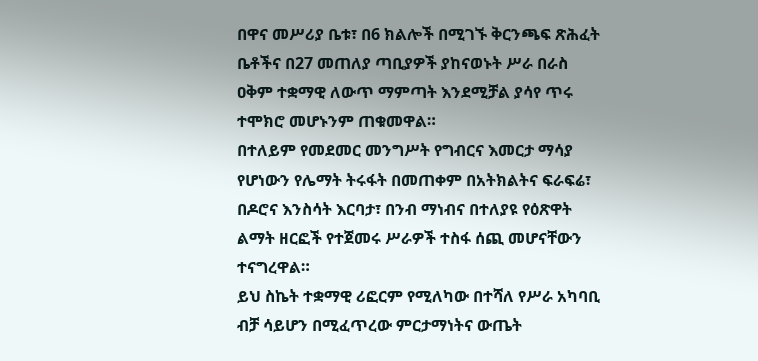በዋና መሥሪያ ቤቱ፣ በ6 ክልሎች በሚገኙ ቅርንጫፍ ጽሕፈት ቤቶችና በ27 መጠለያ ጣቢያዎች ያከናወኑት ሥራ በራስ ዐቅም ተቋማዊ ለውጥ ማምጣት እንደሚቻል ያሳየ ጥሩ ተሞክሮ መሆኑንም ጠቁመዋል።
በተለይም የመደመር መንግሥት የግብርና እመርታ ማሳያ የሆነውን የሌማት ትሩፋት በመጠቀም በአትክልትና ፍራፍሬ፣ በዶሮና እንስሳት እርባታ፣ በንብ ማነብና በተለያዩ የዕጽዋት ልማት ዘርፎች የተጀመሩ ሥራዎች ተስፋ ሰጪ መሆናቸውን ተናግረዋል።
ይህ ስኬት ተቋማዊ ሪፎርም የሚለካው በተሻለ የሥራ አካባቢ ብቻ ሳይሆን በሚፈጥረው ምርታማነትና ውጤት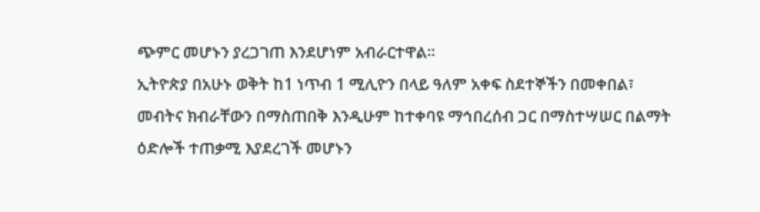ጭምር መሆኑን ያረጋገጠ እንደሆነም አብራርተዋል።
ኢትዮጵያ በአሁኑ ወቅት ከ1 ነጥብ 1 ሚሊዮን በላይ ዓለም አቀፍ ስደተኞችን በመቀበል፣ መብትና ክብራቸውን በማስጠበቅ እንዲሁም ከተቀባዩ ማኅበረሰብ ጋር በማስተሣሠር በልማት ዕድሎች ተጠቃሚ እያደረገች መሆኑን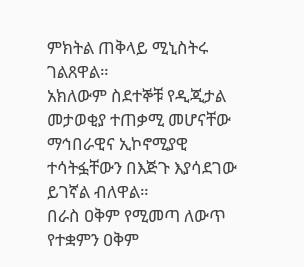ምክትል ጠቅላይ ሚኒስትሩ ገልጸዋል።
አክለውም ስደተኞቹ የዲጂታል መታወቂያ ተጠቃሚ መሆናቸው ማኅበራዊና ኢኮኖሚያዊ ተሳትፏቸውን በእጅጉ እያሳደገው ይገኛል ብለዋል።
በራስ ዐቅም የሚመጣ ለውጥ የተቋምን ዐቅም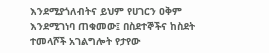እንደሚያጎለብትና ይህም የሀገርን ዐቅም እንደሚገነባ ጠቁመው፤ በስደተኞችና ከስደት ተመላሾች አገልግሎት የታየው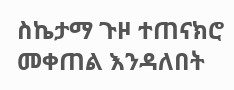ስኬታማ ጉዞ ተጠናክሮ መቀጠል እንዳለበት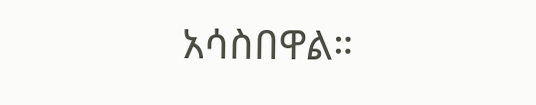አሳስበዋል።